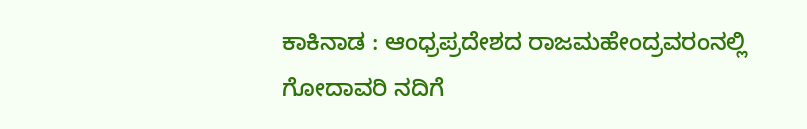ಕಾಕಿನಾಡ : ಆಂಧ್ರಪ್ರದೇಶದ ರಾಜಮಹೇಂದ್ರವರಂನಲ್ಲಿ ಗೋದಾವರಿ ನದಿಗೆ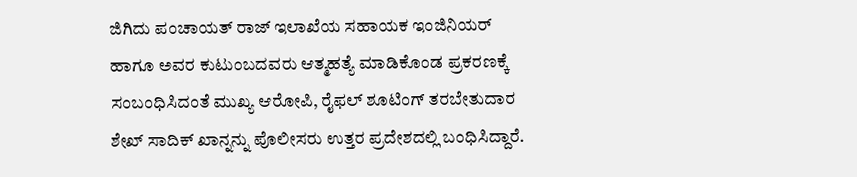ಜಿಗಿದು ಪಂಚಾಯತ್ ರಾಜ್ ಇಲಾಖೆಯ ಸಹಾಯಕ ಇಂಜಿನಿಯರ್ ಹಾಗೂ ಅವರ ಕುಟುಂಬದವರು ಆತ್ಮಹತ್ಯೆ ಮಾಡಿಕೊಂಡ ಪ್ರಕರಣಕ್ಕೆ ಸಂಬಂಧಿಸಿದಂತೆ ಮುಖ್ಯ ಆರೋಪಿ, ರೈಫಲ್ ಶೂಟಿಂಗ್ ತರಬೇತುದಾರ ಶೇಖ್ ಸಾದಿಕ್ ಖಾನ್ನನ್ನು ಪೊಲೀಸರು ಉತ್ತರ ಪ್ರದೇಶದಲ್ಲಿ ಬಂಧಿಸಿದ್ದಾರೆ.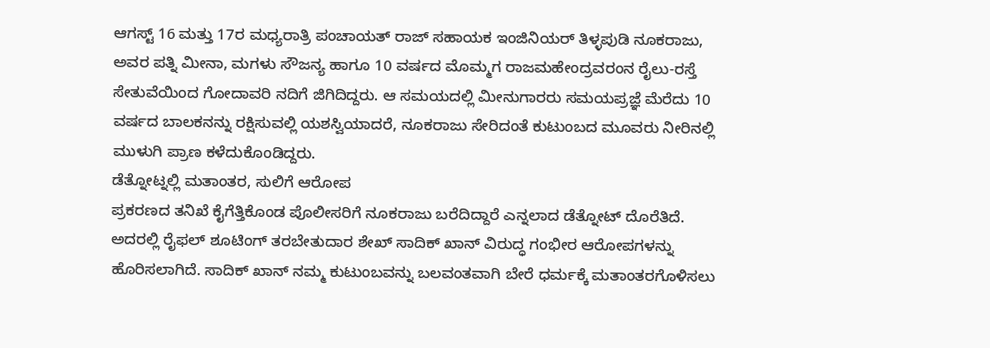ಆಗಸ್ಟ್ 16 ಮತ್ತು 17ರ ಮಧ್ಯರಾತ್ರಿ ಪಂಚಾಯತ್ ರಾಜ್ ಸಹಾಯಕ ಇಂಜಿನಿಯರ್ ತಿಳ್ಳಪುಡಿ ನೂಕರಾಜು, ಅವರ ಪತ್ನಿ ಮೀನಾ, ಮಗಳು ಸೌಜನ್ಯ ಹಾಗೂ 10 ವರ್ಷದ ಮೊಮ್ಮಗ ರಾಜಮಹೇಂದ್ರವರಂನ ರೈಲು-ರಸ್ತೆ ಸೇತುವೆಯಿಂದ ಗೋದಾವರಿ ನದಿಗೆ ಜಿಗಿದಿದ್ದರು. ಆ ಸಮಯದಲ್ಲಿ ಮೀನುಗಾರರು ಸಮಯಪ್ರಜ್ಞೆ ಮೆರೆದು 10 ವರ್ಷದ ಬಾಲಕನನ್ನು ರಕ್ಷಿಸುವಲ್ಲಿ ಯಶಸ್ವಿಯಾದರೆ, ನೂಕರಾಜು ಸೇರಿದಂತೆ ಕುಟುಂಬದ ಮೂವರು ನೀರಿನಲ್ಲಿ ಮುಳುಗಿ ಪ್ರಾಣ ಕಳೆದುಕೊಂಡಿದ್ದರು.
ಡೆತ್ನೋಟ್ನಲ್ಲಿ ಮತಾಂತರ, ಸುಲಿಗೆ ಆರೋಪ
ಪ್ರಕರಣದ ತನಿಖೆ ಕೈಗೆತ್ತಿಕೊಂಡ ಪೊಲೀಸರಿಗೆ ನೂಕರಾಜು ಬರೆದಿದ್ದಾರೆ ಎನ್ನಲಾದ ಡೆತ್ನೋಟ್ ದೊರೆತಿದೆ. ಅದರಲ್ಲಿ ರೈಫಲ್ ಶೂಟಿಂಗ್ ತರಬೇತುದಾರ ಶೇಖ್ ಸಾದಿಕ್ ಖಾನ್ ವಿರುದ್ಧ ಗಂಭೀರ ಆರೋಪಗಳನ್ನು ಹೊರಿಸಲಾಗಿದೆ. ಸಾದಿಕ್ ಖಾನ್ ನಮ್ಮ ಕುಟುಂಬವನ್ನು ಬಲವಂತವಾಗಿ ಬೇರೆ ಧರ್ಮಕ್ಕೆ ಮತಾಂತರಗೊಳಿಸಲು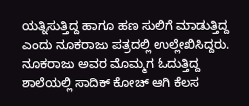ಯತ್ನಿಸುತ್ತಿದ್ದ ಹಾಗೂ ಹಣ ಸುಲಿಗೆ ಮಾಡುತ್ತಿದ್ದ ಎಂದು ನೂಕರಾಜು ಪತ್ರದಲ್ಲಿ ಉಲ್ಲೇಖಿಸಿದ್ದರು. ನೂಕರಾಜು ಅವರ ಮೊಮ್ಮಗ ಓದುತ್ತಿದ್ದ ಶಾಲೆಯಲ್ಲಿ ಸಾದಿಕ್ ಕೋಚ್ ಆಗಿ ಕೆಲಸ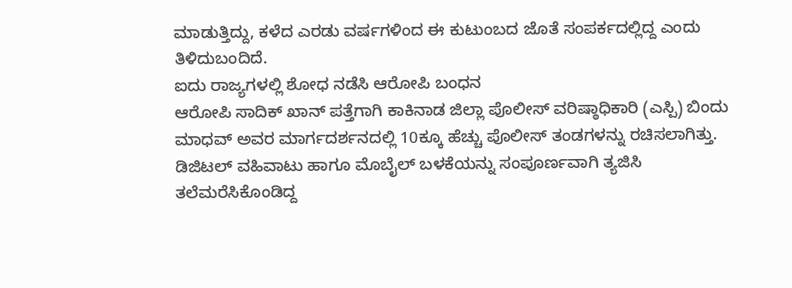ಮಾಡುತ್ತಿದ್ದು, ಕಳೆದ ಎರಡು ವರ್ಷಗಳಿಂದ ಈ ಕುಟುಂಬದ ಜೊತೆ ಸಂಪರ್ಕದಲ್ಲಿದ್ದ ಎಂದು ತಿಳಿದುಬಂದಿದೆ.
ಐದು ರಾಜ್ಯಗಳಲ್ಲಿ ಶೋಧ ನಡೆಸಿ ಆರೋಪಿ ಬಂಧನ
ಆರೋಪಿ ಸಾದಿಕ್ ಖಾನ್ ಪತ್ತೆಗಾಗಿ ಕಾಕಿನಾಡ ಜಿಲ್ಲಾ ಪೊಲೀಸ್ ವರಿಷ್ಠಾಧಿಕಾರಿ (ಎಸ್ಪಿ) ಬಿಂದು ಮಾಧವ್ ಅವರ ಮಾರ್ಗದರ್ಶನದಲ್ಲಿ 10ಕ್ಕೂ ಹೆಚ್ಚು ಪೊಲೀಸ್ ತಂಡಗಳನ್ನು ರಚಿಸಲಾಗಿತ್ತು. ಡಿಜಿಟಲ್ ವಹಿವಾಟು ಹಾಗೂ ಮೊಬೈಲ್ ಬಳಕೆಯನ್ನು ಸಂಪೂರ್ಣವಾಗಿ ತ್ಯಜಿಸಿ ತಲೆಮರೆಸಿಕೊಂಡಿದ್ದ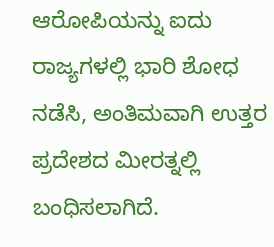ಆರೋಪಿಯನ್ನು ಐದು ರಾಜ್ಯಗಳಲ್ಲಿ ಭಾರಿ ಶೋಧ ನಡೆಸಿ, ಅಂತಿಮವಾಗಿ ಉತ್ತರ ಪ್ರದೇಶದ ಮೀರತ್ನಲ್ಲಿ ಬಂಧಿಸಲಾಗಿದೆ.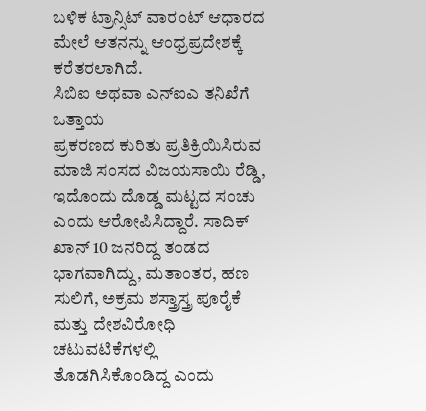ಬಳಿಕ ಟ್ರಾನ್ಸಿಟ್ ವಾರಂಟ್ ಆಧಾರದ ಮೇಲೆ ಆತನನ್ನು ಆಂಧ್ರಪ್ರದೇಶಕ್ಕೆ ಕರೆತರಲಾಗಿದೆ.
ಸಿಬಿಐ ಅಥವಾ ಎನ್ಐಎ ತನಿಖೆಗೆ ಒತ್ತಾಯ
ಪ್ರಕರಣದ ಕುರಿತು ಪ್ರತಿಕ್ರಿಯಿಸಿರುವ ಮಾಜಿ ಸಂಸದ ವಿಜಯಸಾಯಿ ರೆಡ್ಡಿ, ಇದೊಂದು ದೊಡ್ಡ ಮಟ್ಟದ ಸಂಚು ಎಂದು ಆರೋಪಿಸಿದ್ದಾರೆ. ಸಾದಿಕ್ ಖಾನ್ 10 ಜನರಿದ್ದ ತಂಡದ ಭಾಗವಾಗಿದ್ದು, ಮತಾಂತರ, ಹಣ ಸುಲಿಗೆ, ಅಕ್ರಮ ಶಸ್ತ್ರಾಸ್ತ್ರ ಪೂರೈಕೆ ಮತ್ತು ದೇಶವಿರೋಧಿ ಚಟುವಟಿಕೆಗಳಲ್ಲಿ ತೊಡಗಿಸಿಕೊಂಡಿದ್ದ ಎಂದು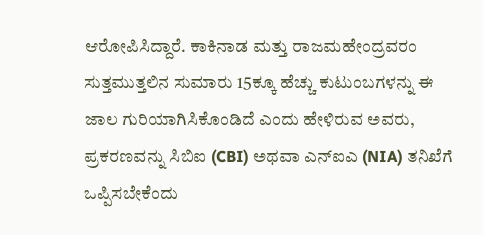ಆರೋಪಿಸಿದ್ದಾರೆ. ಕಾಕಿನಾಡ ಮತ್ತು ರಾಜಮಹೇಂದ್ರವರಂ ಸುತ್ತಮುತ್ತಲಿನ ಸುಮಾರು 15ಕ್ಕೂ ಹೆಚ್ಚು ಕುಟುಂಬಗಳನ್ನು ಈ ಜಾಲ ಗುರಿಯಾಗಿಸಿಕೊಂಡಿದೆ ಎಂದು ಹೇಳಿರುವ ಅವರು, ಪ್ರಕರಣವನ್ನು ಸಿಬಿಐ (CBI) ಅಥವಾ ಎನ್ಐಎ (NIA) ತನಿಖೆಗೆ ಒಪ್ಪಿಸಬೇಕೆಂದು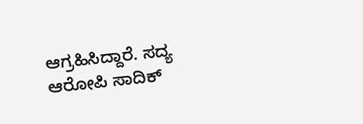ಆಗ್ರಹಿಸಿದ್ದಾರೆ. ಸದ್ಯ ಆರೋಪಿ ಸಾದಿಕ್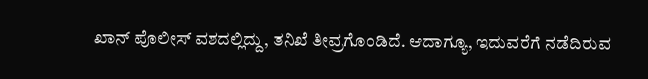ಖಾನ್ ಪೊಲೀಸ್ ವಶದಲ್ಲಿದ್ದು, ತನಿಖೆ ತೀವ್ರಗೊಂಡಿದೆ. ಆದಾಗ್ಯೂ, ಇದುವರೆಗೆ ನಡೆದಿರುವ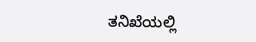ತನಿಖೆಯಲ್ಲಿ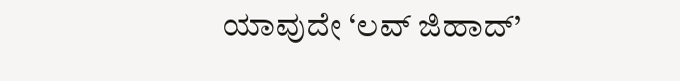ಯಾವುದೇ ‘ಲವ್ ಜಿಹಾದ್’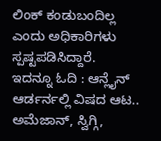ಲಿಂಕ್ ಕಂಡುಬಂದಿಲ್ಲ ಎಂದು ಅಧಿಕಾರಿಗಳು ಸ್ಪಷ್ಟಪಡಿಸಿದ್ದಾರೆ.
ಇದನ್ನೂ ಓದಿ : ಆನ್ಲೈನ್ ಆರ್ಡರ್ನಲ್ಲಿ ವಿಷದ ಆಟ.. ಅಮೆಜಾನ್, ಸ್ವಿಗ್ಗಿ,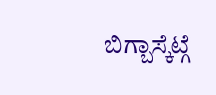ಬಿಗ್ಬಾಸ್ಕೆಟ್ಗೆ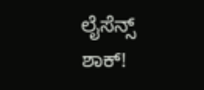ಲೈಸೆನ್ಸ್ ಶಾಕ್!